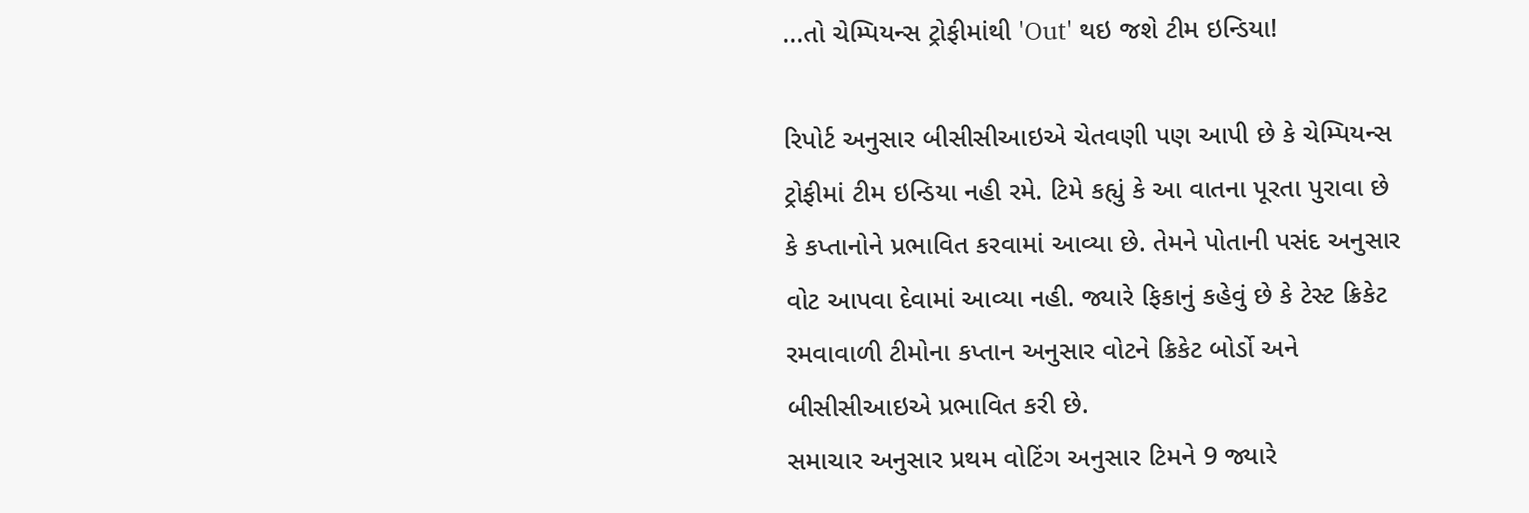...તો ચેમ્પિયન્સ ટ્રોફીમાંથી 'Out' થઇ જશે ટીમ ઇન્ડિયા!

રિપોર્ટ અનુસાર બીસીસીઆઇએ ચેતવણી પણ આપી છે કે ચેમ્પિયન્સ ટ્રોફીમાં ટીમ ઇન્ડિયા નહી રમે. ટિમે કહ્યું કે આ વાતના પૂરતા પુરાવા છે કે કપ્તાનોને પ્રભાવિત કરવામાં આવ્યા છે. તેમને પોતાની પસંદ અનુસાર વોટ આપવા દેવામાં આવ્યા નહી. જ્યારે ફિકાનું કહેવું છે કે ટેસ્ટ ક્રિકેટ રમવાવાળી ટીમોના કપ્તાન અનુસાર વોટને ક્રિકેટ બોર્ડો અને બીસીસીઆઇએ પ્રભાવિત કરી છે.
સમાચાર અનુસાર પ્રથમ વોટિંગ અનુસાર ટિમને 9 જ્યારે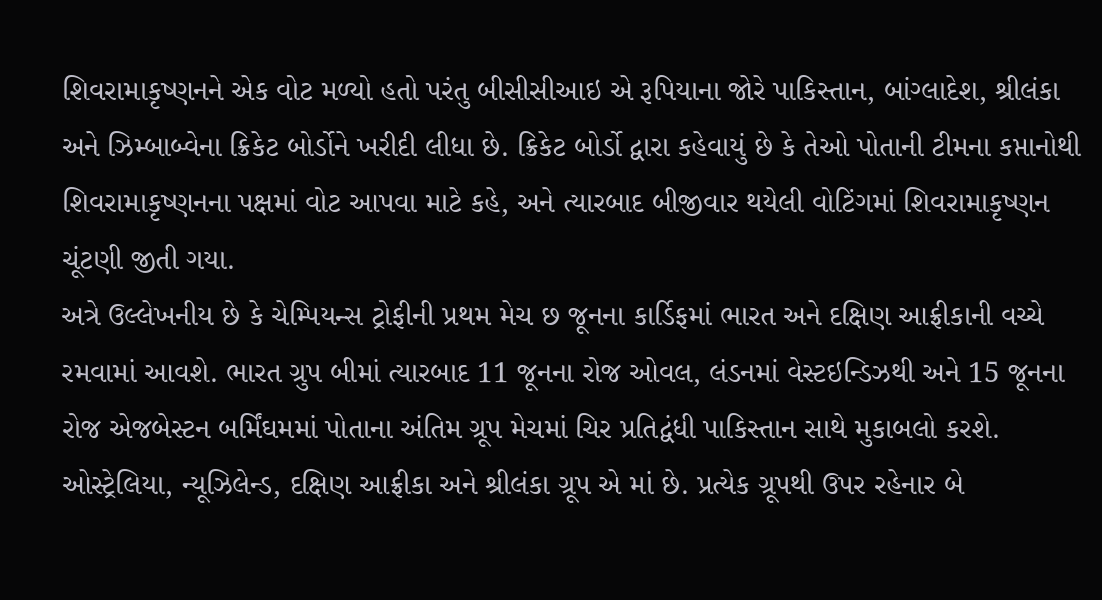શિવરામાકૃષ્ણનને એક વોટ મળ્યો હતો પરંતુ બીસીસીઆઇ એ રૂપિયાના જોરે પાકિસ્તાન, બાંગ્લાદેશ, શ્રીલંકા અને ઝિમ્બાબ્વેના ક્રિકેટ બોર્ડોને ખરીદી લીધા છે. ક્રિકેટ બોર્ડો દ્વારા કહેવાયું છે કે તેઓ પોતાની ટીમના કપ્તાનોથી શિવરામાકૃષ્ણનના પક્ષમાં વોટ આપવા માટે કહે, અને ત્યારબાદ બીજીવાર થયેલી વોટિંગમાં શિવરામાકૃષ્ણન ચૂંટણી જીતી ગયા.
અત્રે ઉલ્લેખનીય છે કે ચેમ્પિયન્સ ટ્રોફીની પ્રથમ મેચ છ જૂનના કાર્ડિફમાં ભારત અને દક્ષિણ આફ્રીકાની વચ્ચે રમવામાં આવશે. ભારત ગ્રુપ બીમાં ત્યારબાદ 11 જૂનના રોજ ઓવલ, લંડનમાં વેસ્ટઇન્ડિઝથી અને 15 જૂનના રોજ એજબેસ્ટન બર્મિંઘમમાં પોતાના અંતિમ ગ્રૂપ મેચમાં ચિર પ્રતિદ્વંધી પાકિસ્તાન સાથે મુકાબલો કરશે.
ઓસ્ટ્રેલિયા, ન્યૂઝિલેન્ડ, દક્ષિણ આફ્રીકા અને શ્રીલંકા ગ્રૂપ એ માં છે. પ્રત્યેક ગ્રૂપથી ઉપર રહેનાર બે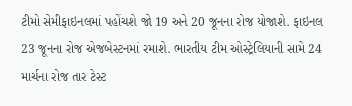ટીમો સેમીફાઇનલમાં પહોંચશે જો 19 અને 20 જૂનના રોજ યોજાશે. ફાઇનલ 23 જૂનના રોજ એજબેસ્ટનમાં રમાશે. ભારતીય ટીમ ઓસ્ટ્રેલિયાની સામે 24 માર્ચના રોજ તાર ટેસ્ટ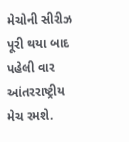મેચોની સીરીઝ પૂરી થયા બાદ પહેલી વાર આંતરરાષ્ટ્રીય મેચ રમશે.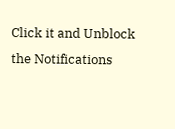Click it and Unblock the Notifications